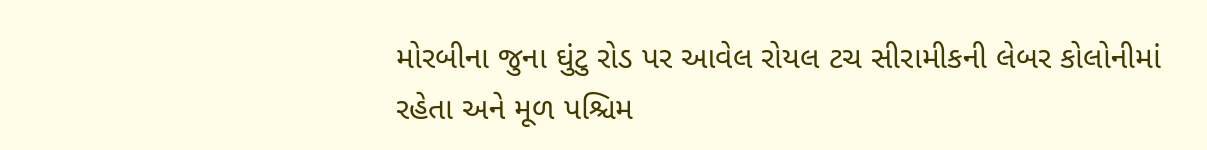મોરબીના જુના ઘુંટુ રોડ પર આવેલ રોયલ ટચ સીરામીકની લેબર કોલોનીમાં રહેતા અને મૂળ પશ્ચિમ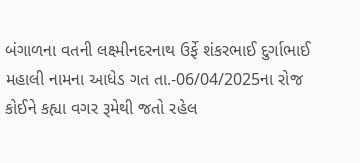બંગાળના વતની લક્ષ્મીનદરનાથ ઉર્ફે શંકરભાઈ દુર્ગાભાઈ મહાલી નામના આધેડ ગત તા.-06/04/2025ના રોજ કોઈને કહ્યા વગર રૂમેથી જતો રહેલ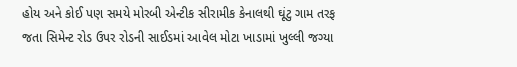હોય અને કોઈ પણ સમયે મોરબી એન્ટીક સીરામીક કેનાલથી ઘૂંટુ ગામ તરફ જતા સિમેન્ટ રોડ ઉપર રોડની સાઈડમાં આવેલ મોટા ખાડામાં ખુલ્લી જગ્યા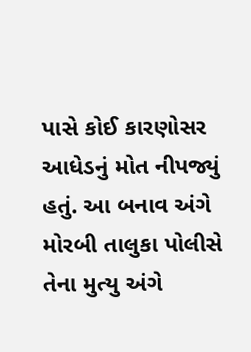પાસે કોઈ કારણોસર આધેડનું મોત નીપજ્યું હતું. આ બનાવ અંગે મોરબી તાલુકા પોલીસે તેના મુત્યુ અંગે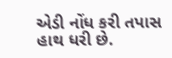એડી નોંધ કરી તપાસ હાથ ધરી છે.